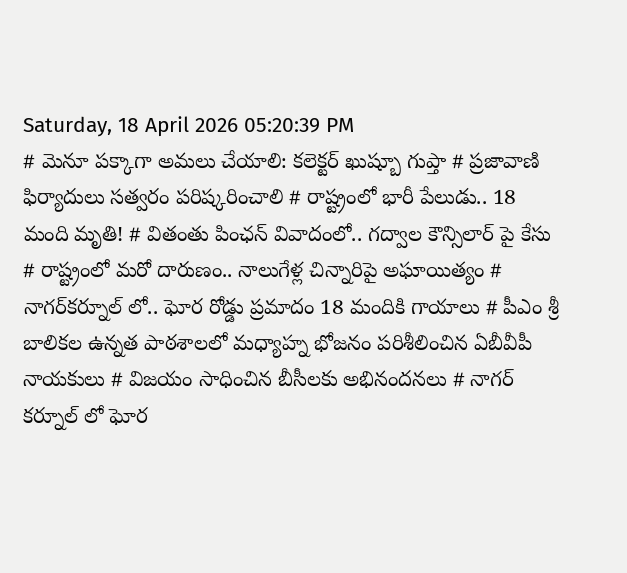Saturday, 18 April 2026 05:20:39 PM
# మెనూ పక్కాగా అమలు చేయాలి: కలెక్టర్ ఖుష్బూ గుప్తా # ప్రజావాణి ఫిర్యాదులు సత్వరం పరిష్కరించాలి # రాష్ట్రంలో భారీ పేలుడు.. 18 మంది మృతి! # వితంతు పింఛన్ వివాదంలో.. గద్వాల కౌన్సిలార్ పై కేసు # రాష్ట్రంలో మరో దారుణం.. నాలుగేళ్ల చిన్నారిపై అఘాయిత్యం # నాగర్‌కర్నూల్ లో.. ఘోర రోడ్డు ప్రమాదం 18 మందికి గాయాలు # పీఎం శ్రీ బాలికల ఉన్నత పాఠశాలలో మధ్యాహ్న భోజనం పరిశీలించిన ఏబీవీపీ నాయకులు # విజయం సాధించిన బీసీలకు అభినందనలు # నాగర్ కర్నూల్ లో ఘోర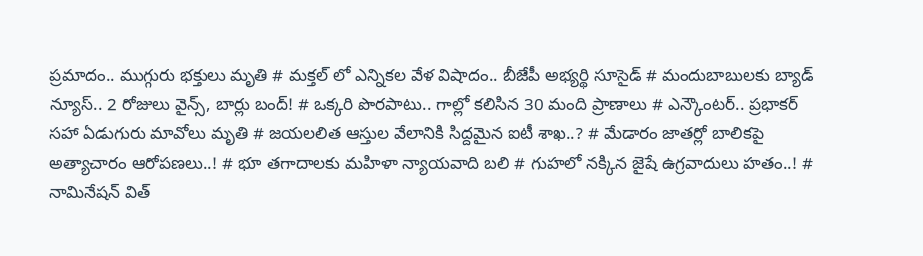ప్రమాదం.. ముగ్గురు భక్తులు మృతి # మక్తల్ లో ఎన్నికల వేళ విషాదం.. బీజేపీ అభ్యర్థి సూసైడ్ # మందుబాబులకు బ్యాడ్ న్యూస్.. 2 రోజులు వైన్స్, బార్లు బంద్! # ఒక్కరి పొరపాటు.. గాల్లో కలిసిన 30 మంది ప్రాణాలు # ఎన్కౌంటర్.. ప్రభాకర్ సహా ఏడుగురు మావోలు మృతి # జయలలిత ఆస్తుల వేలానికి సిద్దమైన ఐటీ శాఖ..? # మేడారం జాతర్లో బాలికపై అత్యాచారం ఆరోపణలు..! # భూ తగాదాలకు మహిళా న్యాయవాది బలి # గుహలో నక్కిన జైషే ఉగ్రవాదులు హతం..! # నామినేషన్ విత్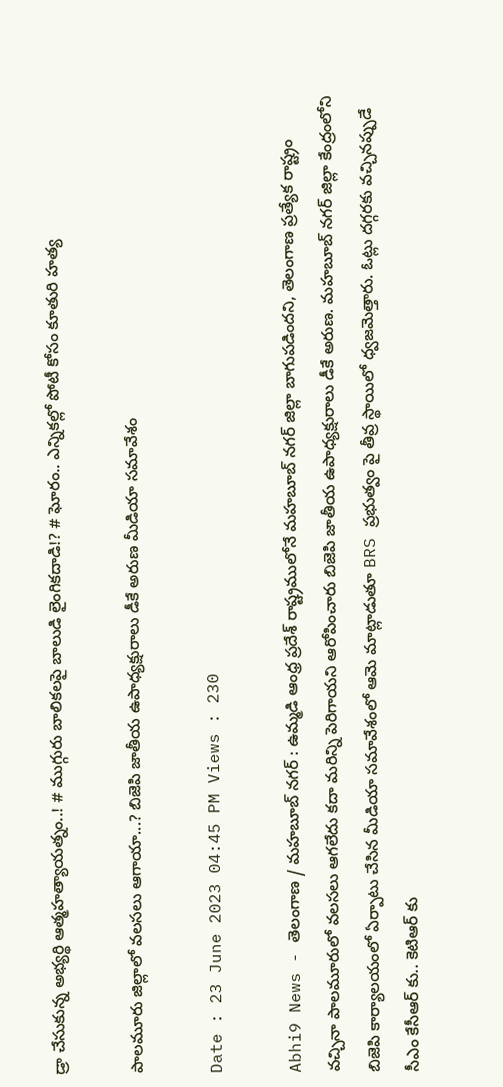డ్రా చేసుకున్న అభ్యర్థి ఆత్మహత్యాయత్నం..! # ముగ్గురు బాలికలపై బాలుడి లైంగికదాడి!? # ఘోరం.. ఎన్నికల్లో పోటీ కోసం కూతురి హత్య

పాలమూరు జిల్లాలో వలసలు ఆగాయా...? బిజెపి జాతీయ ఉపాధ్యక్షురాలు డీకే అరుణ మీడియా సమావేశం

Date : 23 June 2023 04:45 PM Views : 230

Abhi9 News - తెలంగాణ / మహబూబ్ నగర్ : ఉమ్మడి ఆంధ్ర ప్రదేశ్ రాష్ట్రములోనే మహబూబ్ నగర్ జిల్లా బాగుపడిందని, తెలంగాణ ప్రత్యేక రాష్ట్రం వచ్చినా పాలమూరులో వలసలు ఆగలేదు కదా మరిన్ని పెరిగాయని ఆరోపించారు బిజెపి జాతీయ ఉపాధ్యక్షురాలు డీకే అరుణ. మహబూబ్ నగర్ జిల్లా కేంద్రంలోని బిజెపి కార్యాలయంలో ఏర్పాటు చేసిన మీడియా సమావేశంలో ఆమె మాట్లాడుతూ BRS ప్రభుత్వం పై తీవ్ర స్థాయిలో ధ్వజమెత్తారు. ఓట్లు దగ్గరకు వచ్చినప్పుడే సీఎం కేసీఆర్ కు.. కెటిఆర్ కు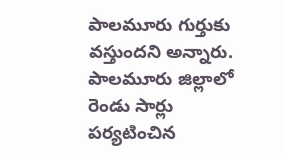పాలమూరు గుర్తుకు వస్తుందని అన్నారు. పాలమూరు జిల్లాలో రెండు సార్లు పర్యటించిన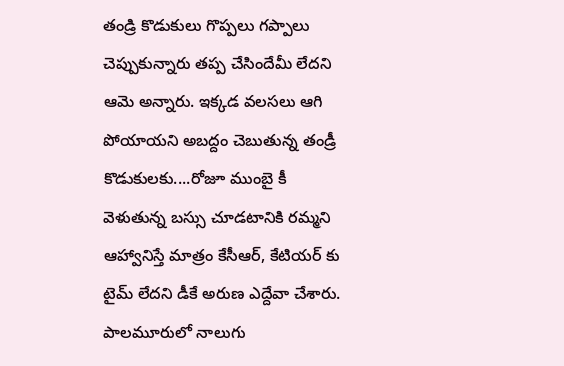తండ్రి కొడుకులు గొప్పలు గప్పాలు చెప్పుకున్నారు తప్ప చేసిందేమీ లేదని ఆమె అన్నారు. ఇక్కడ వలసలు ఆగి పోయాయని అబద్దం చెబుతున్న తండ్రీ కొడుకులకు....రోజూ ముంబై కీ వెళుతున్న బస్సు చూడటానికి రమ్మని ఆహ్వానిస్తే మాత్రం కేసీఆర్, కేటియర్ కు టైమ్ లేదని డీకే అరుణ ఎద్దేవా చేశారు. పాలమూరులో నాలుగు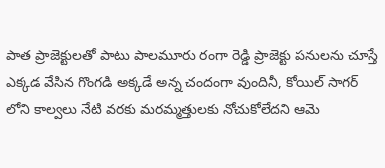పాత ప్రాజెక్టులతో పాటు పాలమూరు రంగా రెడ్డి ప్రాజెక్టు పనులను చూస్తే ఎక్కడ వేసిన గొంగడి అక్కడే అన్న చందంగా వుందినీ, కోయిల్ సాగర్ లోని కాల్వలు నేటి వరకు మరమ్మత్తులకు నోచుకోలేదని ఆమె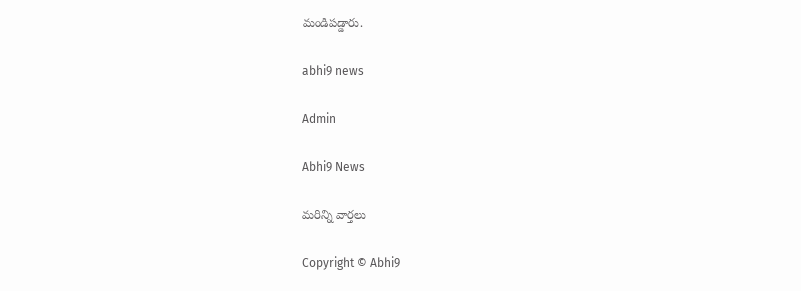మండిపడ్డారు.

abhi9 news

Admin

Abhi9 News

మరిన్ని వార్తలు

Copyright © Abhi9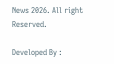News 2026. All right Reserved.

Developed By :